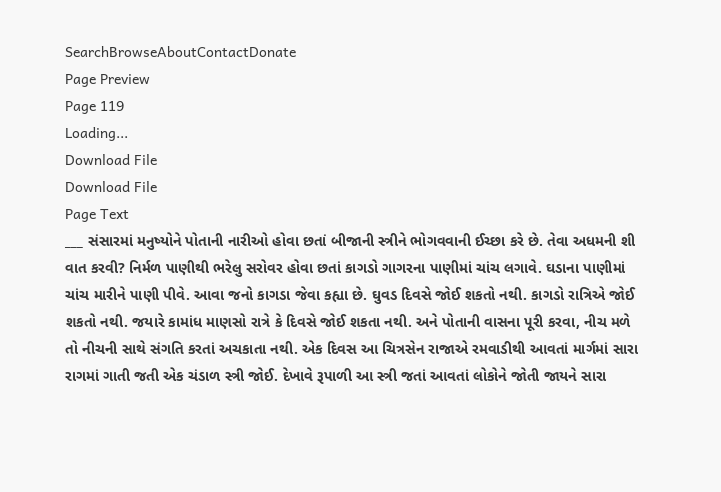SearchBrowseAboutContactDonate
Page Preview
Page 119
Loading...
Download File
Download File
Page Text
___ સંસારમાં મનુષ્યોને પોતાની નારીઓ હોવા છતાં બીજાની સ્ત્રીને ભોગવવાની ઈચ્છા કરે છે. તેવા અધમની શી વાત કરવી? નિર્મળ પાણીથી ભરેલુ સરોવર હોવા છતાં કાગડો ગાગરના પાણીમાં ચાંચ લગાવે. ઘડાના પાણીમાં ચાંચ મારીને પાણી પીવે. આવા જનો કાગડા જેવા કહ્યા છે. ઘુવડ દિવસે જોઈ શકતો નથી. કાગડો રાત્રિએ જોઈ શકતો નથી. જયારે કામાંધ માણસો રાત્રે કે દિવસે જોઈ શકતા નથી. અને પોતાની વાસના પૂરી કરવા, નીચ મળે તો નીચની સાથે સંગતિ કરતાં અચકાતા નથી. એક દિવસ આ ચિત્રસેન રાજાએ રમવાડીથી આવતાં માર્ગમાં સારા રાગમાં ગાતી જતી એક ચંડાળ સ્ત્રી જોઈ. દેખાવે રૂપાળી આ સ્ત્રી જતાં આવતાં લોકોને જોતી જાયને સારા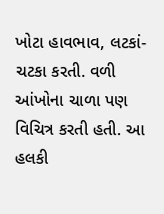ખોટા હાવભાવ, લટકાં-ચટકા કરતી. વળી આંખોના ચાળા પણ વિચિત્ર કરતી હતી. આ હલકી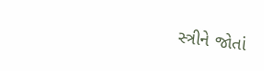સ્ત્રીને જોતાં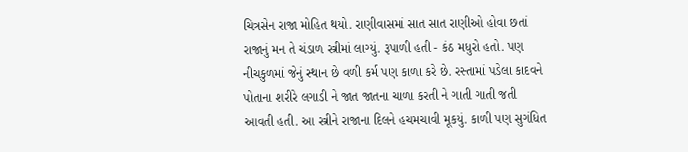ચિત્રસેન રાજા મોહિત થયો. રાણીવાસમાં સાત સાત રાણીઓ હોવા છતાં રાજાનું મન તે ચંડાળ સ્ત્રીમાં લાગ્યું. રૂપાળી હતી - કંઠ મધુરો હતો. પણ નીચકુળમાં જેનું સ્થાન છે વળી કર્મ પણ કાળા કરે છે. રસ્તામાં પડેલા કાદવને પોતાના શરીરે લગાડી ને જાત જાતના ચાળા કરતી ને ગાતી ગાતી જતી આવતી હતી. આ સ્ત્રીને રાજાના દિલને હચમચાવી મૂકયું. કાળી પણ સુગંધિત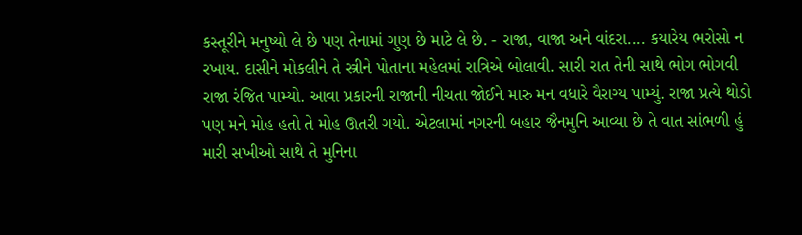કસ્તૂરીને મનુષ્યો લે છે પણ તેનામાં ગુણ છે માટે લે છે. - રાજા, વાજા અને વાંદરા.... કયારેય ભરોસો ન રખાય. દાસીને મોકલીને તે સ્ત્રીને પોતાના મહેલમાં રાત્રિએ બોલાવી. સારી રાત તેની સાથે ભોગ ભોગવી રાજા રંજિત પામ્યો. આવા પ્રકારની રાજાની નીચતા જોઈને મારુ મન વધારે વૈરાગ્ય પામ્યું. રાજા પ્રત્યે થોડો પણ મને મોહ હતો તે મોહ ઊતરી ગયો. એટલામાં નગરની બહાર જૈનમુનિ આવ્યા છે તે વાત સાંભળી હું મારી સખીઓ સાથે તે મુનિના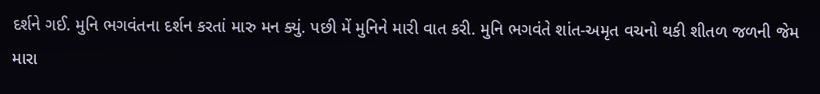દર્શને ગઈ. મુનિ ભગવંતના દર્શન કરતાં મારુ મન ક્યું. પછી મેં મુનિને મારી વાત કરી. મુનિ ભગવંતે શાંત-અમૃત વચનો થકી શીતળ જળની જેમ મારા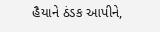હૈયાને ઠંડક આપીને,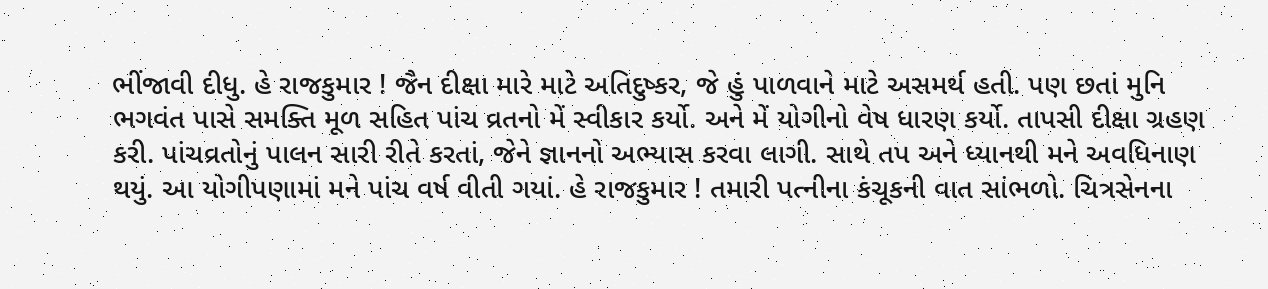ભીંજાવી દીધુ. હે રાજકુમાર ! જૈન દીક્ષા મારે માટે અતિદુષ્કર, જે હું પાળવાને માટે અસમર્થ હતી. પણ છતાં મુનિ ભગવંત પાસે સમક્તિ મૂળ સહિત પાંચ વ્રતનો મેં સ્વીકાર કર્યો. અને મેં યોગીનો વેષ ધારણ કર્યો. તાપસી દીક્ષા ગ્રહણ કરી. પાંચવ્રતોનું પાલન સારી રીતે કરતાં, જેને જ્ઞાનનો અભ્યાસ કરવા લાગી. સાથે તપ અને ધ્યાનથી મને અવધિનાણ થયું. આ યોગીપણામાં મને પાંચ વર્ષ વીતી ગયાં. હે રાજકુમાર ! તમારી પત્નીના કંચૂકની વાત સાંભળો. ચિત્રસેનના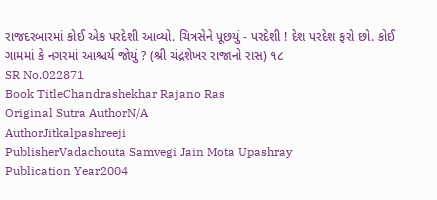રાજદરબારમાં કોઈ એક પરદેશી આવ્યો. ચિત્રસેને પૂછયું - પરદેશી ! દેશ પરદેશ ફરો છો. કોઈ ગામમાં કે નગરમાં આશ્ચર્ય જોયું ? (શ્રી ચંદ્રશેખર રાજાનો રાસ) ૧૮
SR No.022871
Book TitleChandrashekhar Rajano Ras
Original Sutra AuthorN/A
AuthorJitkalpashreeji
PublisherVadachouta Samvegi Jain Mota Upashray
Publication Year2004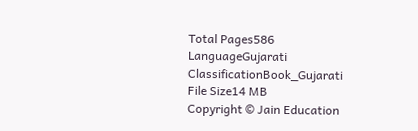Total Pages586
LanguageGujarati
ClassificationBook_Gujarati
File Size14 MB
Copyright © Jain Education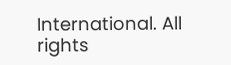International. All rights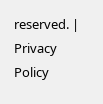reserved. | Privacy Policy